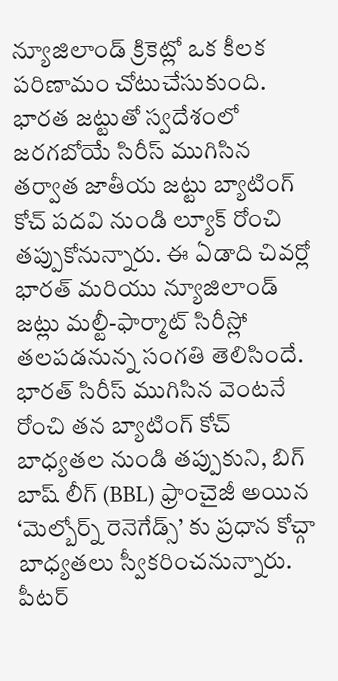న్యూజిలాండ్ క్రికెట్లో ఒక కీలక పరిణామం చోటుచేసుకుంది. భారత జట్టుతో స్వదేశంలో జరగబోయే సిరీస్ ముగిసిన తర్వాత జాతీయ జట్టు బ్యాటింగ్ కోచ్ పదవి నుండి ల్యూక్ రోంచి తప్పుకోనున్నారు. ఈ ఏడాది చివర్లో భారత్ మరియు న్యూజిలాండ్ జట్లు మల్టీ-ఫార్మాట్ సిరీస్లో తలపడనున్న సంగతి తెలిసిందే.
భారత్ సిరీస్ ముగిసిన వెంటనే రోంచి తన బ్యాటింగ్ కోచ్ బాధ్యతల నుండి తప్పుకుని, బిగ్ బాష్ లీగ్ (BBL) ఫ్రాంచైజీ అయిన ‘మెల్బోర్న్ రెనెగేడ్స్’ కు ప్రధాన కోచ్గా బాధ్యతలు స్వీకరించనున్నారు. పీటర్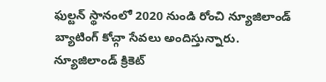ఫుల్టన్ స్థానంలో 2020 నుండి రోంచి న్యూజిలాండ్ బ్యాటింగ్ కోచ్గా సేవలు అందిస్తున్నారు.
న్యూజిలాండ్ క్రికెట్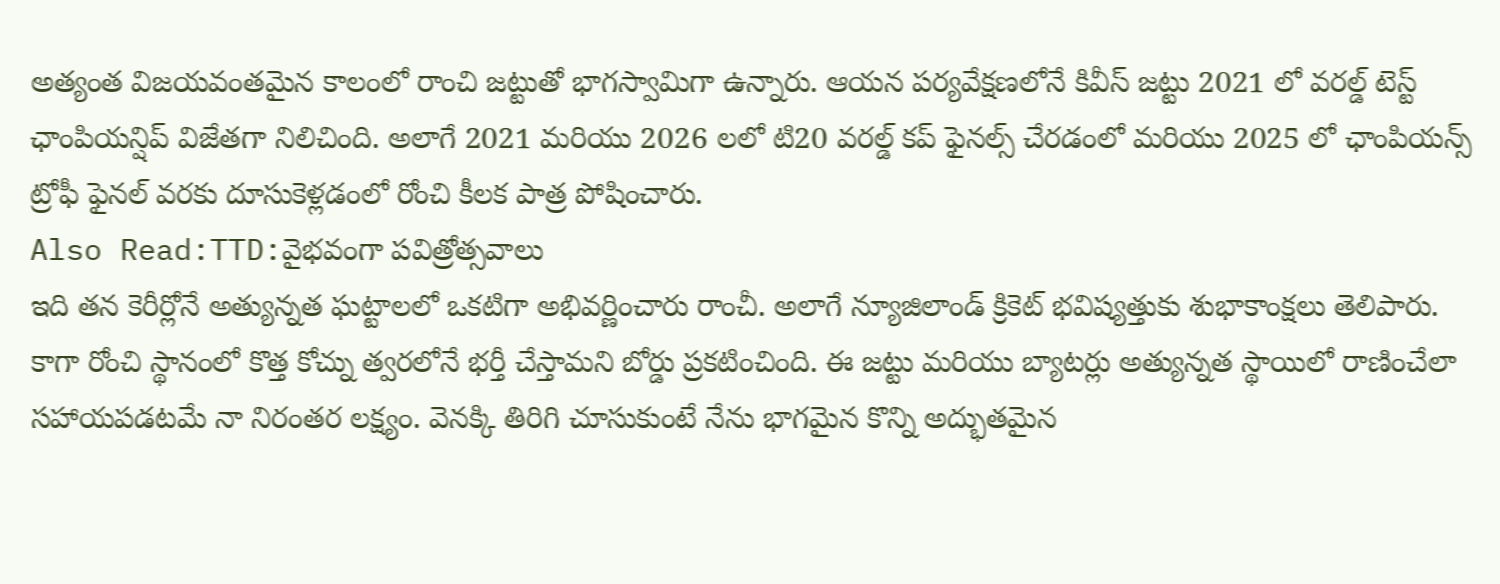అత్యంత విజయవంతమైన కాలంలో రాంచి జట్టుతో భాగస్వామిగా ఉన్నారు. ఆయన పర్యవేక్షణలోనే కివీస్ జట్టు 2021 లో వరల్డ్ టెస్ట్ ఛాంపియన్షిప్ విజేతగా నిలిచింది. అలాగే 2021 మరియు 2026 లలో టి20 వరల్డ్ కప్ ఫైనల్స్ చేరడంలో మరియు 2025 లో ఛాంపియన్స్ ట్రోఫీ ఫైనల్ వరకు దూసుకెళ్లడంలో రోంచి కీలక పాత్ర పోషించారు.
Also Read:TTD:వైభవంగా పవిత్రోత్సవాలు
ఇది తన కెరీర్లోనే అత్యున్నత ఘట్టాలలో ఒకటిగా అభివర్ణించారు రాంచీ. అలాగే న్యూజిలాండ్ క్రికెట్ భవిష్యత్తుకు శుభాకాంక్షలు తెలిపారు. కాగా రోంచి స్థానంలో కొత్త కోచ్ను త్వరలోనే భర్తీ చేస్తామని బోర్డు ప్రకటించింది. ఈ జట్టు మరియు బ్యాటర్లు అత్యున్నత స్థాయిలో రాణించేలా సహాయపడటమే నా నిరంతర లక్ష్యం. వెనక్కి తిరిగి చూసుకుంటే నేను భాగమైన కొన్ని అద్భుతమైన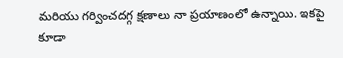మరియు గర్వించదగ్గ క్షణాలు నా ప్రయాణంలో ఉన్నాయి. ఇకపై కూడా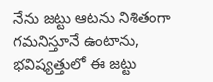నేను జట్టు ఆటను నిశితంగా గమనిస్తూనే ఉంటాను, భవిష్యత్తులో ఈ జట్టు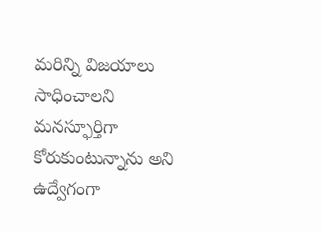మరిన్ని విజయాలు సాధించాలని మనస్ఫూర్తిగా కోరుకుంటున్నాను అని ఉద్వేగంగా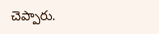చెప్పారు.